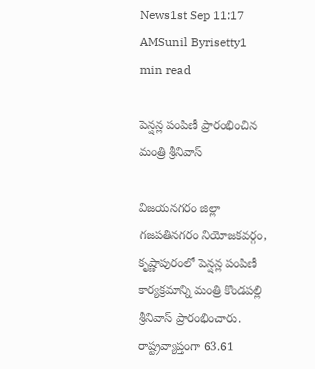News1st Sep 11:17 AMSunil Byrisetty1 min read

పెన్షన్ల పంపిణీ ప్రారంభించిన మంత్రి శ్రీనివాస్

విజయనగరం జిల్లా గజపతినగరం నియోజకవర్గం, కృష్ణాపురంలో పెన్షన్ల పంపిణీ కార్యక్రమాన్ని మంత్రి కొండపల్లి శ్రీనివాస్ ప్రారంభించారు. రాష్ట్రవ్యాప్తంగా 63.61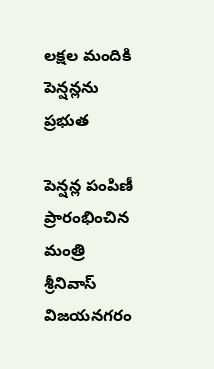లక్షల మందికి పెన్షన్లను ప్రభుత

పెన్షన్ల పంపిణీ ప్రారంభించిన మంత్రి శ్రీనివాస్
విజయనగరం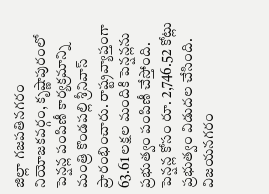జిల్లా గజపతినగరం నియోజకవర్గం, కృష్ణాపురంలో పెన్షన్ల పంపిణీ కార్యక్రమాన్ని మంత్రి కొండపల్లి శ్రీనివాస్ ప్రారంభించారు. రాష్ట్రవ్యాప్తంగా 63.61 లక్షల మందికి పెన్షన్లను ప్రభుత్వం పంపిణీ చేస్తోంది. పెన్షన్ల కోసం రూ. 2,746.52 కోట్లు ప్రభుత్వం విడుదల చేసింది. విజయనగరం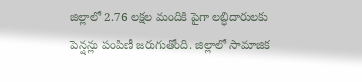జిల్లాలో 2.76 లక్షల మందికి పైగా లబ్ధిదారులకు పెన్షన్లు పంపిణీ జరుగుతోంది. జిల్లాలో సామాజిక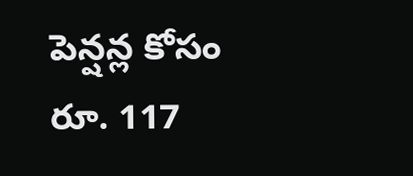పెన్షన్ల కోసం రూ. 117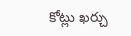కోట్లు ఖర్చు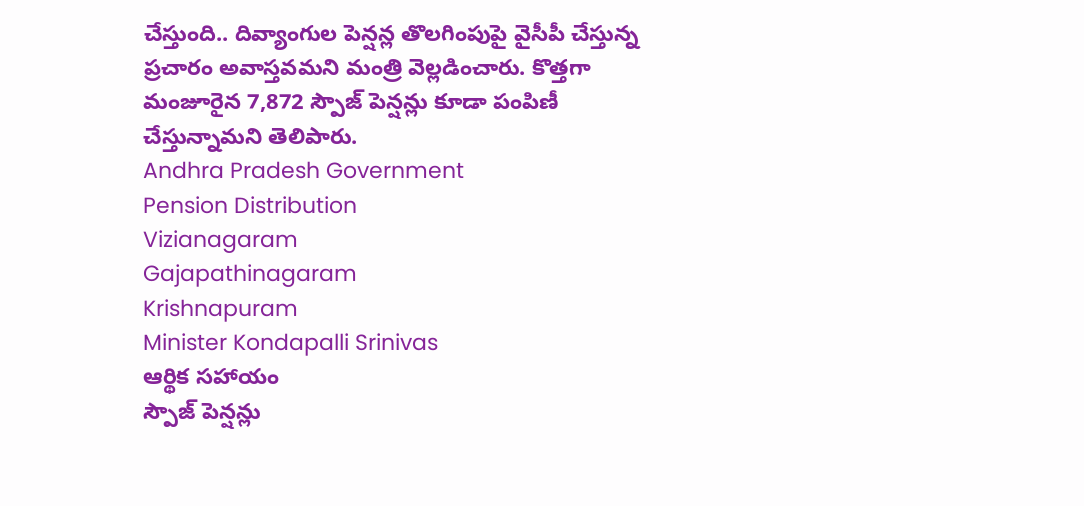చేస్తుంది.. దివ్యాంగుల పెన్షన్ల తొలగింపుపై వైసీపీ చేస్తున్న ప్రచారం అవాస్తవమని మంత్రి వెల్లడించారు. కొత్తగా మంజూరైన 7,872 స్పౌజ్ పెన్షన్లు కూడా పంపిణీ చేస్తున్నామని తెలిపారు.
Andhra Pradesh Government
Pension Distribution
Vizianagaram
Gajapathinagaram
Krishnapuram
Minister Kondapalli Srinivas
ఆర్థిక సహాయం
స్పౌజ్ పెన్షన్లు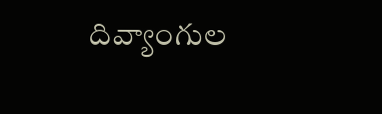దివ్యాంగుల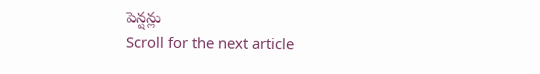పెన్షన్లు
Scroll for the next article